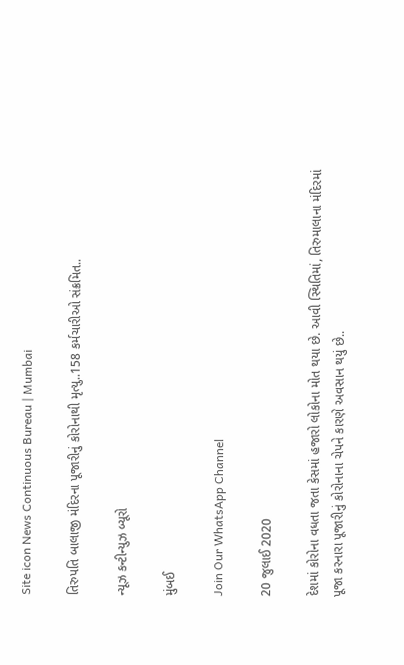Site icon News Continuous Bureau | Mumbai

તિરુપતિ બાલાજી મંદિરના પૂજારીનું કોરોનાથી મૃત્યુ..158 કર્મચારીઓ સંક્રમિત..

ન્યૂઝ કન્ટીન્યુઝ બ્યૂરો

મુંબઈ

Join Our WhatsApp Channel

20 જુલાઈ 2020

દેશમાં કોરોના વધતા જતા કેસમાં હજારો લોકોના મોત થયા છે. આવી સ્થિતિમાં, તિરુમાલાના મંદિરમાં પૂજા કરનારા પૂજારીનું કોરોનાના ચેપને કારણે અવસાન થયું છે..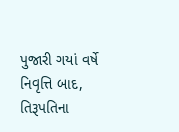પુજારી ગયાં વર્ષે નિવૃત્તિ બાદ, તિરૂપતિના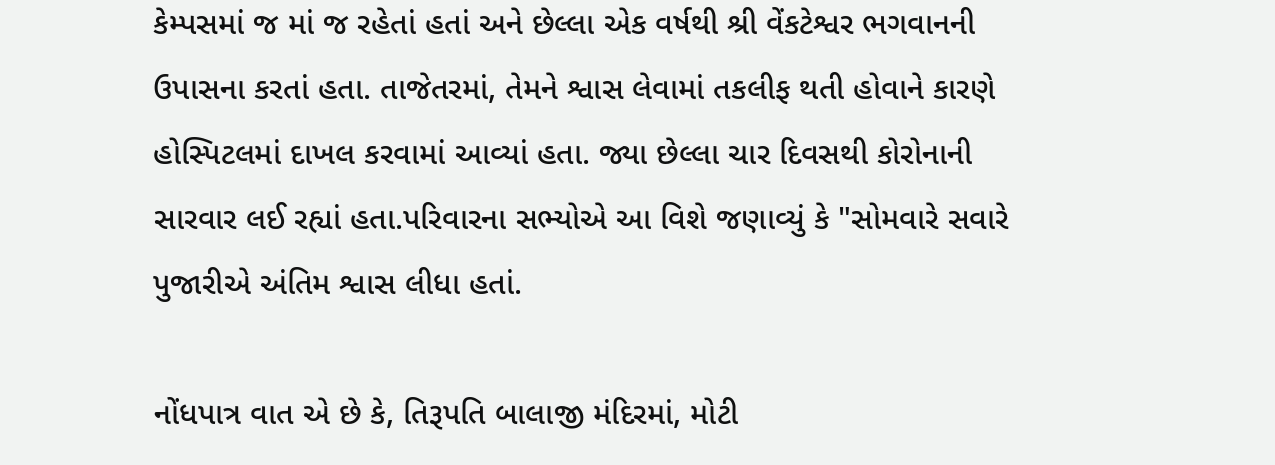કેમ્પસમાં જ માં જ રહેતાં હતાં અને છેલ્લા એક વર્ષથી શ્રી વેંકટેશ્વર ભગવાનની ઉપાસના કરતાં હતા. તાજેતરમાં, તેમને શ્વાસ લેવામાં તકલીફ થતી હોવાને કારણે હોસ્પિટલમાં દાખલ કરવામાં આવ્યાં હતા. જ્યા છેલ્લા ચાર દિવસથી કોરોનાની સારવાર લઈ રહ્યાં હતા.પરિવારના સભ્યોએ આ વિશે જણાવ્યું કે "સોમવારે સવારે પુજારીએ અંતિમ શ્વાસ લીધા હતાં.

નોંધપાત્ર વાત એ છે કે, તિરૂપતિ બાલાજી મંદિરમાં, મોટી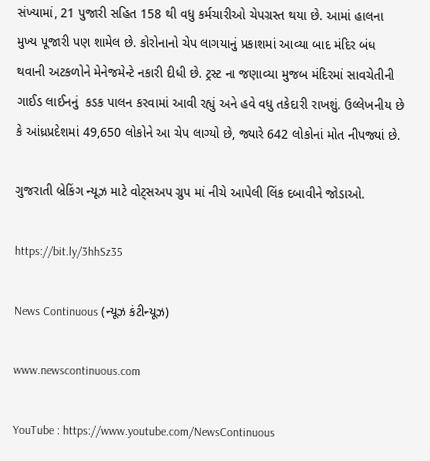સંખ્યામાં, 21 પુજારી સહિત 158 થી વધુ કર્મચારીઓ ચેપગ્રસ્ત થયા છે. આમાં હાલના મુખ્ય પૂજારી પણ શામેલ છે. કોરોનાનો ચેપ લાગયાનું પ્રકાશમાં આવ્યા બાદ મંદિર બંધ થવાની અટકળોને મેનેજમેન્ટે નકારી દીધી છે. ટ્રસ્ટ ના જણાવ્યા મુજબ મંદિરમાં સાવચેતીની ગાઈડ લાઈનનું  કડક પાલન કરવામાં આવી રહ્યું અને હવે વધુ તકેદારી રાખશું. ઉલ્લેખનીય છે કે આંધ્રપ્રદેશમાં 49,650 લોકોને આ ચેપ લાગ્યો છે, જ્યારે 642 લોકોનાં મોત નીપજ્યાં છે.

ગુજરાતી બ્રેકિંગ ન્યૂઝ માટે વોટ્સઅપ ગ્રુપ માં નીચે આપેલી લિંક દબાવીને જોડાઓ.

https://bit.ly/3hhSz35

News Continuous (ન્યૂઝ કંટીન્યૂઝ)

www.newscontinuous.com

YouTube : https://www.youtube.com/NewsContinuous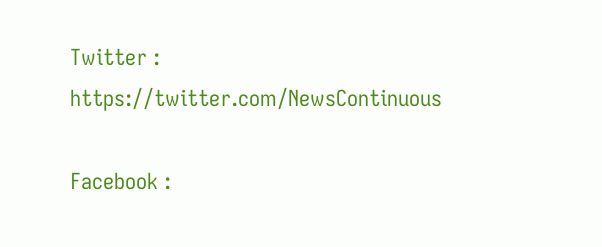Twitter : https://twitter.com/NewsContinuous

Facebook :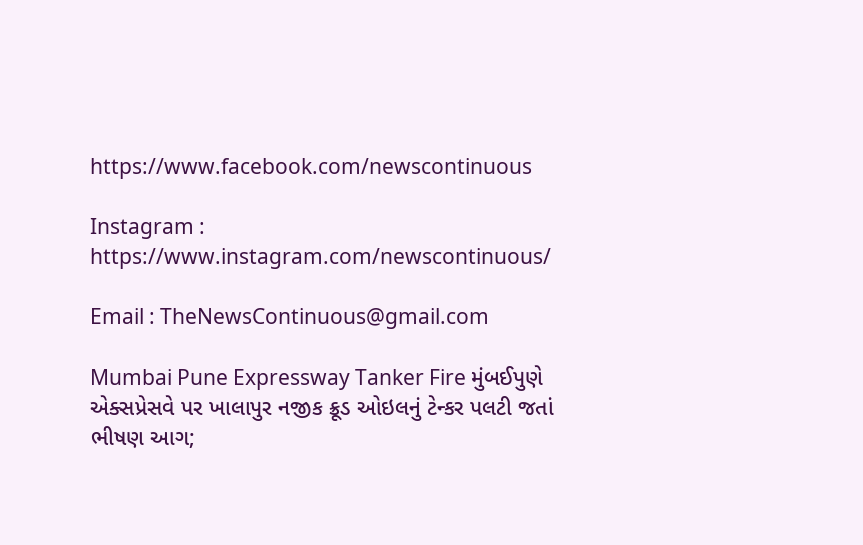https://www.facebook.com/newscontinuous

Instagram : https://www.instagram.com/newscontinuous/

Email : TheNewsContinuous@gmail.com

Mumbai Pune Expressway Tanker Fire મુંબઈપુણે એક્સપ્રેસવે પર ખાલાપુર નજીક ક્રૂડ ઓઇલનું ટેન્કર પલટી જતાં ભીષણ આગ;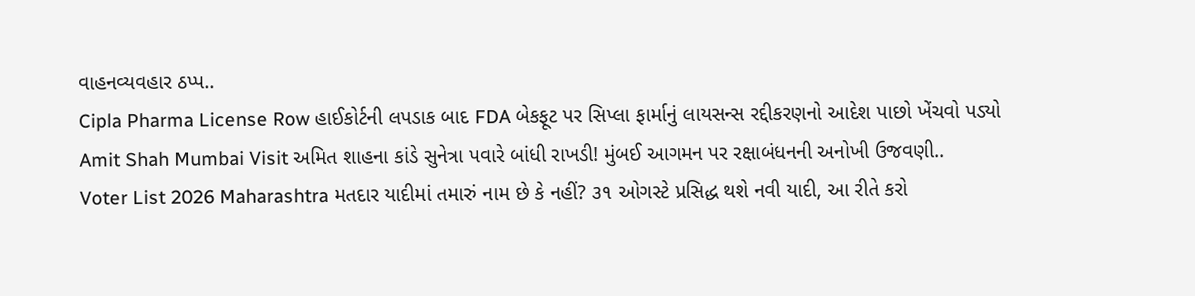વાહનવ્યવહાર ઠપ્પ..
Cipla Pharma License Row હાઈકોર્ટની લપડાક બાદ FDA બેકફૂટ પર સિપ્લા ફાર્માનું લાયસન્સ રદ્દીકરણનો આદેશ પાછો ખેંચવો પડ્યો
Amit Shah Mumbai Visit અમિત શાહના કાંડે સુનેત્રા પવારે બાંધી રાખડી! મુંબઈ આગમન પર રક્ષાબંધનની અનોખી ઉજવણી..
Voter List 2026 Maharashtra મતદાર યાદીમાં તમારું નામ છે કે નહીં? ૩૧ ઓગસ્ટે પ્રસિદ્ધ થશે નવી યાદી, આ રીતે કરો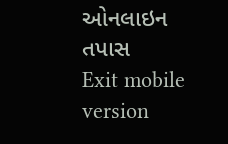ઓનલાઇન તપાસ
Exit mobile version